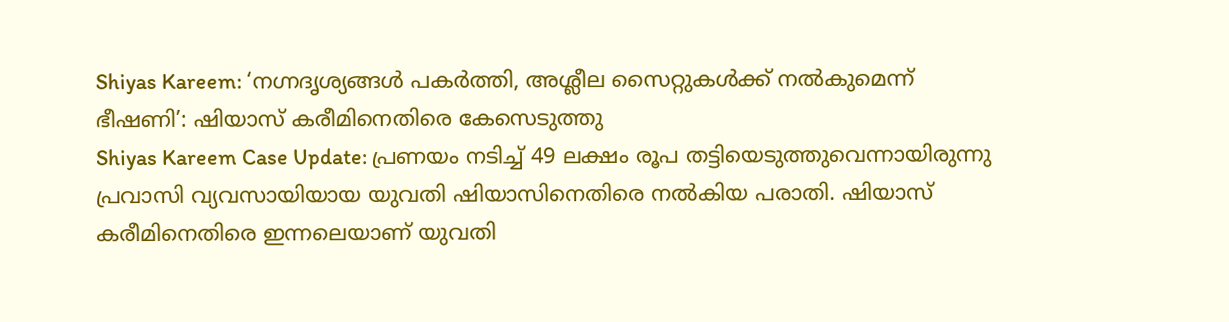Shiyas Kareem: ‘നഗ്നദൃശ്യങ്ങൾ പകർത്തി, അശ്ലീല സൈറ്റുകൾക്ക് നൽകുമെന്ന് ഭീഷണി’: ഷിയാസ് കരീമിനെതിരെ കേസെടുത്തു
Shiyas Kareem Case Update: പ്രണയം നടിച്ച് 49 ലക്ഷം രൂപ തട്ടിയെടുത്തുവെന്നായിരുന്നു പ്രവാസി വ്യവസായിയായ യുവതി ഷിയാസിനെതിരെ നൽകിയ പരാതി. ഷിയാസ് കരീമിനെതിരെ ഇന്നലെയാണ് യുവതി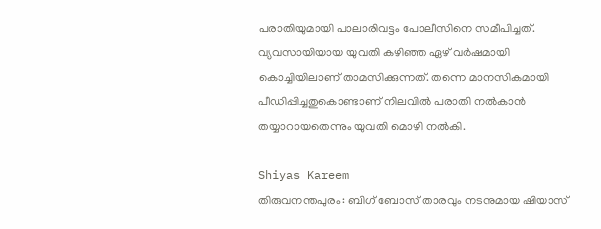പരാതിയുമായി പാലാരിവട്ടം പോലീസിനെ സമീപിച്ചത്. വ്യവസായിയായ യുവതി കഴിഞ്ഞ ഏഴ് വർഷമായി കൊച്ചിയിലാണ് താമസിക്കുന്നത്. തന്നെ മാനസികമായി പീഡിപ്പിച്ചതുകൊണ്ടാണ് നിലവിൽ പരാതി നൽകാൻ തയ്യാറായതെന്നും യുവതി മൊഴി നൽകി.

Shiyas Kareem
തിരുവനന്തപുരം: ബിഗ് ബോസ് താരവും നടനുമായ ഷിയാസ്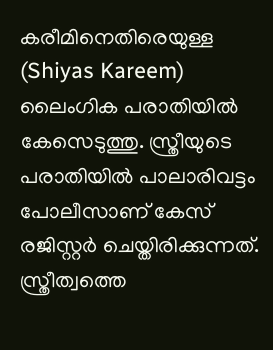കരീമിനെതിരെയുള്ള (Shiyas Kareem) ലൈംഗിക പരാതിയിൽ കേസെടുത്തു. സ്ത്രീയുടെ പരാതിയിൽ പാലാരിവട്ടം പോലീസാണ് കേസ് രജിസ്റ്റർ ചെയ്തിരിക്കുന്നത്. സ്ത്രീത്വത്തെ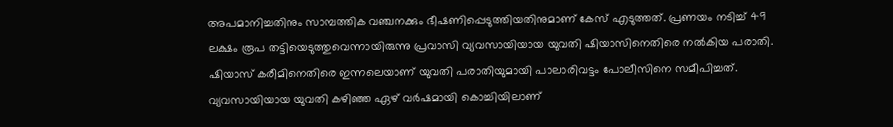അപമാനിച്ചതിനും സാമ്പത്തിക വഞ്ചനക്കും ഭീഷണിപ്പെടുത്തിയതിനുമാണ് കേസ് എടുത്തത്. പ്രണയം നടിച്ച് 49 ലക്ഷം രൂപ തട്ടിയെടുത്തുവെന്നായിരുന്നു പ്രവാസി വ്യവസായിയായ യുവതി ഷിയാസിനെതിരെ നൽകിയ പരാതി. ഷിയാസ് കരീമിനെതിരെ ഇന്നലെയാണ് യുവതി പരാതിയുമായി പാലാരിവട്ടം പോലീസിനെ സമീപിച്ചത്. വ്യവസായിയായ യുവതി കഴിഞ്ഞ ഏഴ് വർഷമായി കൊച്ചിയിലാണ്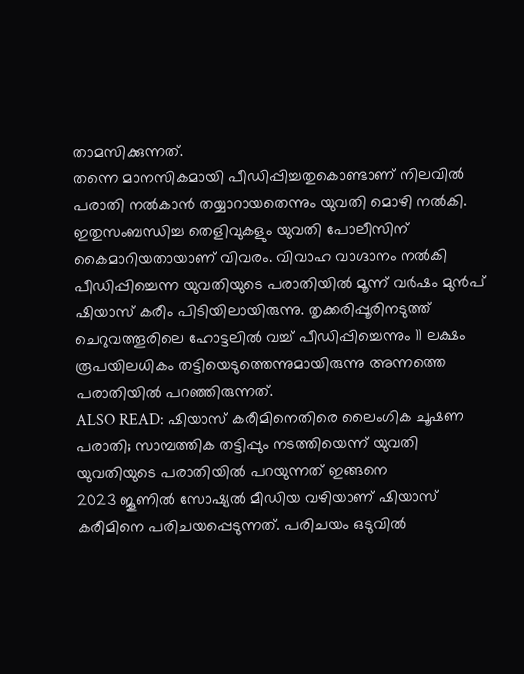താമസിക്കുന്നത്.
തന്നെ മാനസികമായി പീഡിപ്പിച്ചതുകൊണ്ടാണ് നിലവിൽ പരാതി നൽകാൻ തയ്യാറായതെന്നും യുവതി മൊഴി നൽകി. ഇതുസംബന്ധിച്ച തെളിവുകളും യുവതി പോലീസിന് കൈമാറിയതായാണ് വിവരം. വിവാഹ വാഗ്ദാനം നൽകി പീഡിപ്പിച്ചെന്ന യുവതിയുടെ പരാതിയിൽ മൂന്ന് വർഷം മുൻപ് ഷിയാസ് കരീം പിടിയിലായിരുന്നു. തൃക്കരിപ്പൂരിനടുത്ത് ചെറുവത്തൂരിലെ ഹോട്ടലിൽ വച്ച് പീഡിപ്പിച്ചെന്നും 11 ലക്ഷം രൂപയിലധികം തട്ടിയെടുത്തെന്നുമായിരുന്നു അന്നത്തെ പരാതിയിൽ പറഞ്ഞിരുന്നത്.
ALSO READ: ഷിയാസ് കരീമിനെതിരെ ലൈംഗിക ചൂഷണ പരാതി; സാമ്പത്തിക തട്ടിപ്പും നടത്തിയെന്ന് യുവതി
യുവതിയുടെ പരാതിയിൽ പറയുന്നത് ഇങ്ങനെ
2023 ജൂണിൽ സോഷ്യൽ മീഡിയ വഴിയാണ് ഷിയാസ് കരീമിനെ പരിചയപ്പെടുന്നത്. പരിചയം ഒടുവിൽ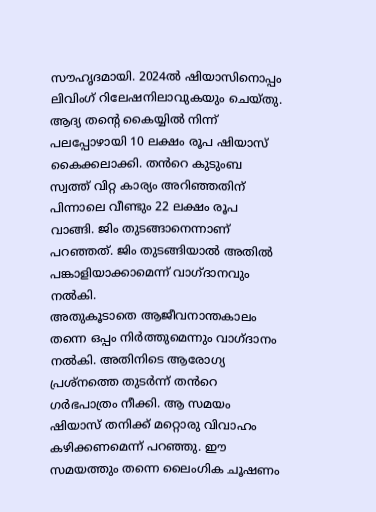സൗഹൃദമായി. 2024ൽ ഷിയാസിനൊപ്പം ലിവിംഗ് റിലേഷനിലാവുകയും ചെയ്തു. ആദ്യ തൻ്റെ കൈയ്യിൽ നിന്ന് പലപ്പോഴായി 10 ലക്ഷം രൂപ ഷിയാസ് കൈക്കലാക്കി. തൻറെ കുടുംബ സ്വത്ത് വിറ്റ കാര്യം അറിഞ്ഞതിന് പിന്നാലെ വീണ്ടും 22 ലക്ഷം രൂപ വാങ്ങി. ജിം തുടങ്ങാനെന്നാണ് പറഞ്ഞത്. ജിം തുടങ്ങിയാൽ അതിൽ പങ്കാളിയാക്കാമെന്ന് വാഗ്ദാനവും നൽകി.
അതുകൂടാതെ ആജീവനാന്തകാലം തന്നെ ഒപ്പം നിർത്തുമെന്നും വാഗ്ദാനം നൽകി. അതിനിടെ ആരോഗ്യ പ്രശ്നത്തെ തുടർന്ന് തൻറെ ഗർഭപാത്രം നീക്കി. ആ സമയം ഷിയാസ് തനിക്ക് മറ്റൊരു വിവാഹം കഴിക്കണമെന്ന് പറഞ്ഞു. ഈ സമയത്തും തന്നെ ലൈംഗിക ചൂഷണം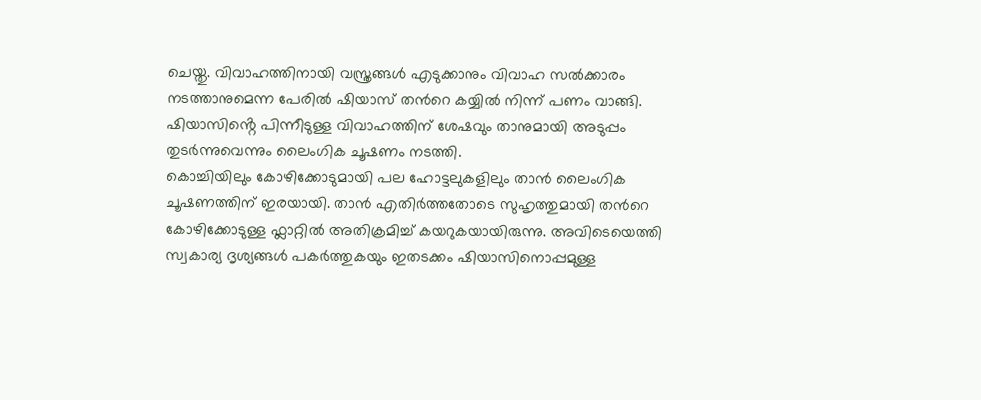ചെയ്തു. വിവാഹത്തിനായി വസ്ത്രങ്ങൾ എടുക്കാനും വിവാഹ സൽക്കാരം നടത്താനുമെന്ന പേരിൽ ഷിയാസ് തൻറെ കയ്യിൽ നിന്ന് പണം വാങ്ങി. ഷിയാസിൻ്റെ പിന്നീടുള്ള വിവാഹത്തിന് ശേഷവും താനുമായി അടുപ്പം തുടർന്നുവെന്നും ലൈംഗിക ചൂഷണം നടത്തി.
കൊച്ചിയിലും കോഴിക്കോടുമായി പല ഹോട്ടലുകളിലും താൻ ലൈംഗിക ചൂഷണത്തിന് ഇരയായി. താൻ എതിർത്തതോടെ സുഹൃത്തുമായി തൻറെ കോഴിക്കോടുള്ള ഫ്ലാറ്റിൽ അതിക്രമിച്ച് കയറുകയായിരുന്നു. അവിടെയെത്തി സ്വകാര്യ ദൃശ്യങ്ങൾ പകർത്തുകയും ഇതടക്കം ഷിയാസിനൊപ്പമുള്ള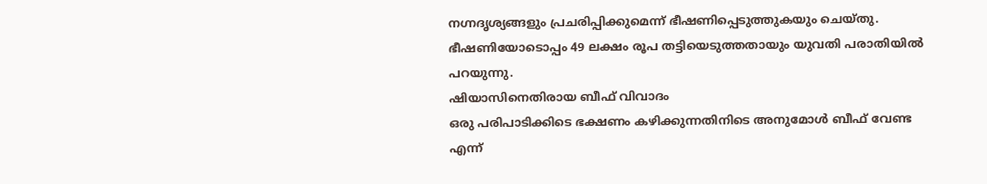നഗ്നദൃശ്യങ്ങളും പ്രചരിപ്പിക്കുമെന്ന് ഭീഷണിപ്പെടുത്തുകയും ചെയ്തു. ഭീഷണിയോടൊപ്പം 49 ലക്ഷം രൂപ തട്ടിയെടുത്തതായും യുവതി പരാതിയിൽ പറയുന്നു.
ഷിയാസിനെതിരായ ബീഫ് വിവാദം
ഒരു പരിപാടിക്കിടെ ഭക്ഷണം കഴിക്കുന്നതിനിടെ അനുമോൾ ബീഫ് വേണ്ട എന്ന്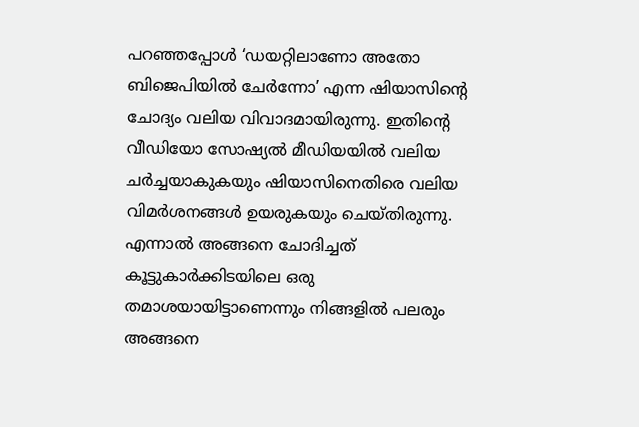പറഞ്ഞപ്പോൾ ‘ഡയറ്റിലാണോ അതോ ബിജെപിയിൽ ചേർന്നോ’ എന്ന ഷിയാസിൻ്റെ ചോദ്യം വലിയ വിവാദമായിരുന്നു. ഇതിന്റെ വീഡിയോ സോഷ്യൽ മീഡിയയിൽ വലിയ ചർച്ചയാകുകയും ഷിയാസിനെതിരെ വലിയ വിമർശനങ്ങൾ ഉയരുകയും ചെയ്തിരുന്നു. എന്നാൽ അങ്ങനെ ചോദിച്ചത് കൂട്ടുകാർക്കിടയിലെ ഒരു തമാശയായിട്ടാണെന്നും നിങ്ങളിൽ പലരും അങ്ങനെ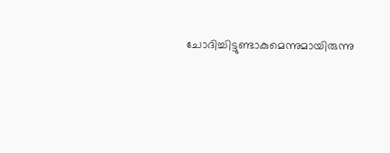ചോദിച്ചിട്ടുണ്ടാകുമെന്നുമായിരുന്നു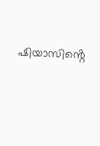ഷിയാസിൻ്റെ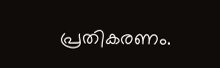പ്രതികരണം.